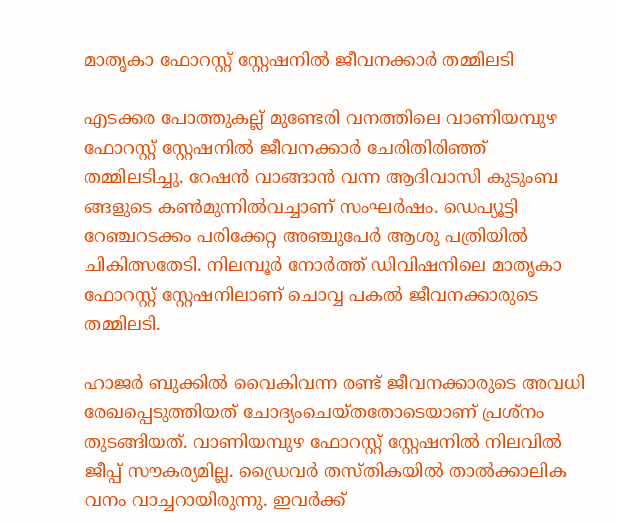മാതൃകാ ഫോറസ്റ്റ് സ്റ്റേഷനിൽ ജീവനക്കാർ തമ്മിലടി

എടക്കര പോത്തുകല്ല് മുണ്ടേരി വനത്തിലെ വാണിയമ്പുഴ ഫോറസ്റ്റ് സ്റ്റേഷനിൽ ജീവനക്കാർ ചേരിതിരിഞ്ഞ് തമ്മിലടിച്ചു. റേഷൻ വാങ്ങാൻ വന്ന ആദിവാസി കുടുംബ ങ്ങളുടെ കൺമുന്നിൽവച്ചാണ് സംഘർഷം. ഡെപ്യൂട്ടി റേഞ്ചറടക്കം പരിക്കേറ്റ അഞ്ചുപേർ ആശു പത്രിയിൽ ചികിത്സതേടി. നിലമ്പൂർ നോർത്ത് ഡിവിഷനിലെ മാതൃകാ ഫോറസ്റ്റ് സ്റ്റേഷനിലാണ് ചൊവ്വ പകൽ ജീവനക്കാരുടെ തമ്മിലടി.

ഹാജർ ബുക്കിൽ വൈകിവന്ന രണ്ട് ജീവനക്കാരുടെ അവധി രേഖപ്പെടുത്തിയത് ചോദ്യംചെയ്തതോടെയാണ് പ്രശ്‌നം തുടങ്ങിയത്. വാണിയമ്പുഴ ഫോറസ്റ്റ് സ്റ്റേഷനിൽ നിലവിൽ ജീപ്പ് സൗകര്യമില്ല. ഡ്രൈവർ തസ്തികയിൽ താൽക്കാലിക വനം വാച്ചറായിരുന്നു. ഇവർക്ക്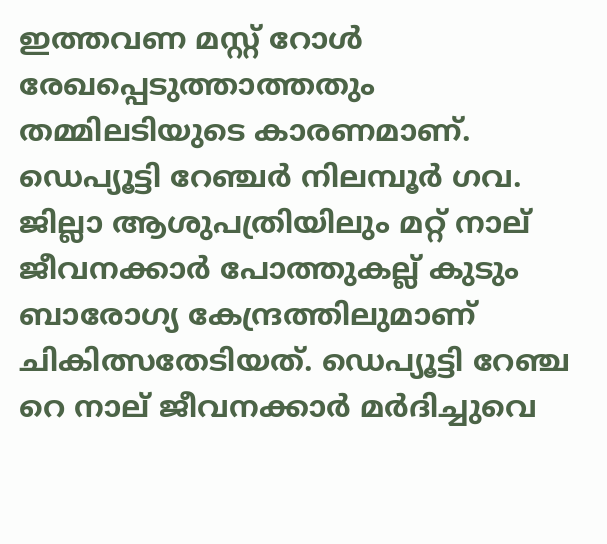ഇത്തവണ മസ്റ്റ് റോൾ രേഖപ്പെടുത്താത്തതും തമ്മിലടിയുടെ കാരണമാണ്. ഡെപ്യൂട്ടി റേഞ്ചർ നിലമ്പൂർ ഗവ. ജില്ലാ ആശുപത്രിയിലും മറ്റ് നാല് ജീവനക്കാർ പോത്തുകല്ല് കുടും ബാരോഗ്യ കേന്ദ്രത്തിലുമാണ് ചികിത്സതേടിയത്. ഡെപ്യൂട്ടി റേഞ്ച റെ നാല് ജീവനക്കാർ മർദിച്ചുവെ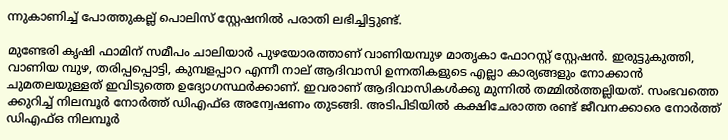ന്നുകാണിച്ച് പോത്തുകല്ല് പൊലിസ് സ്റ്റേഷനിൽ പരാതി ലഭിച്ചിട്ടുണ്ട്.

മുണ്ടേരി കൃഷി ഫാമിന് സമീപം ചാലിയാർ പുഴയോരത്താണ് വാണിയമ്പുഴ മാതൃകാ ഫോറസ്റ്റ് സ്റ്റേഷൻ. ഇരുട്ടുകുത്തി, വാണിയ മ്പുഴ, തരിപ്പപ്പൊട്ടി, കുമ്പളപ്പാറ എന്നീ നാല് ആദിവാസി ഉന്നതികളുടെ എല്ലാ കാര്യങ്ങളും നോക്കാൻ ചുമതലയുള്ളത് ഇവിടുത്തെ ഉദ്യോഗസ്ഥർക്കാണ്. ഇവരാണ് ആദിവാസികൾക്കു മുന്നിൽ തമ്മിൽത്തല്ലിയത്. സംഭവത്തെ ക്കുറിച്ച് നിലമ്പൂർ നോർത്ത് ഡിഎഫ്ഒ അന്വേഷണം തുടങ്ങി. അടിപിടിയിൽ കക്ഷിചേരാത്ത രണ്ട് ജീവനക്കാരെ നോർത്ത് ഡിഎഫ്ഒ നിലമ്പൂർ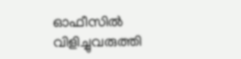ഓഫീസിൽ വിളിച്ചുവരുത്തി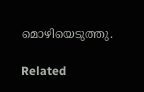മൊഴിയെടുത്തു.

Related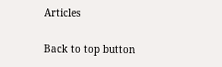Articles

Back to top button